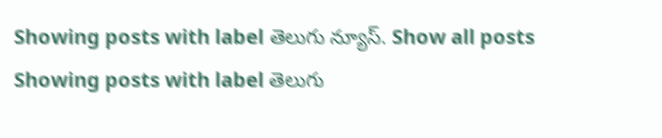Showing posts with label తెలుగు న్యూస్. Show all posts
Showing posts with label తెలుగు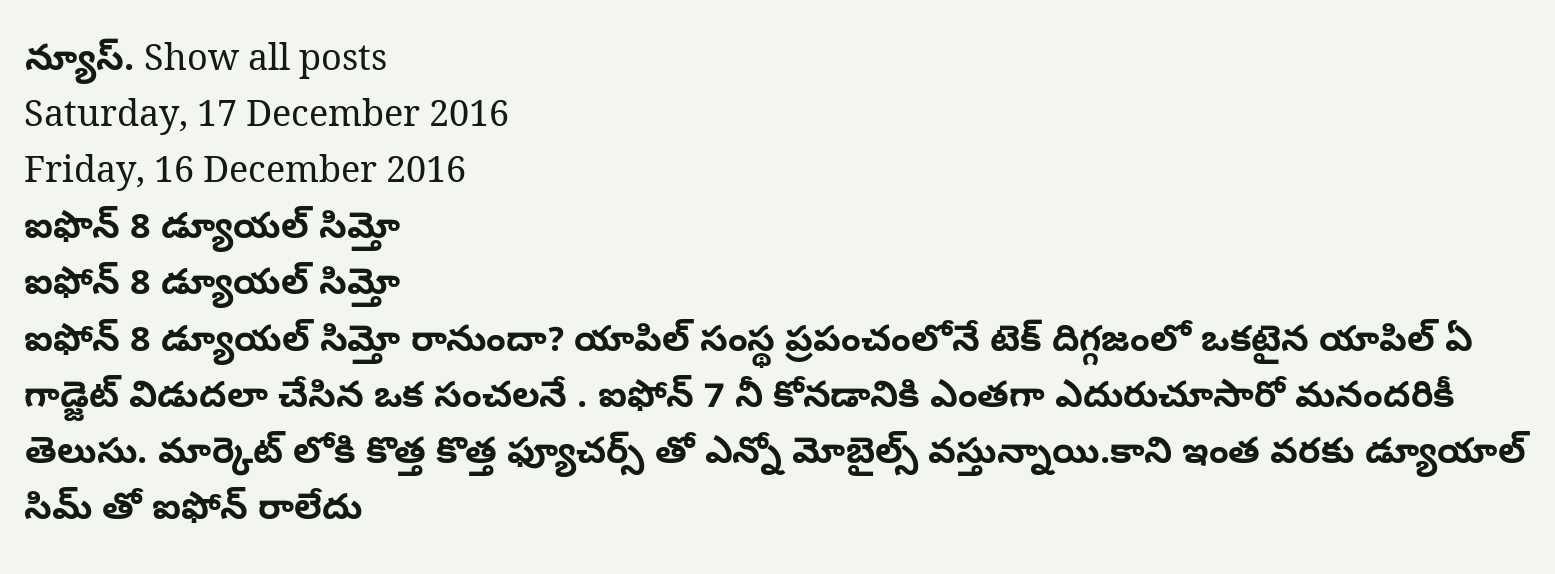న్యూస్. Show all posts
Saturday, 17 December 2016
Friday, 16 December 2016
ఐఫొన్ 8 డ్యూయల్ సిమ్తో
ఐఫోన్ 8 డ్యూయల్ సిమ్తో
ఐఫోన్ 8 డ్యూయల్ సిమ్తో రానుందా? యాపిల్ సంస్థ ప్రపంచంలోనే టెక్ దిగ్గజంలో ఒకటైన యాపిల్ ఏ గాడ్జెట్ విడుదలా చేసిన ఒక సంచలనే . ఐఫోన్ 7 నీ కోనడానికి ఎంతగా ఎదురుచూసారో మనందరికీ తెలుసు. మార్కెట్ లోకి కొత్త కొత్త ఫ్యూచర్స్ తో ఎన్నో మోబైల్స్ వస్తున్నాయి.కాని ఇంత వరకు డ్యూయాల్ సిమ్ తో ఐఫోన్ రాలేదు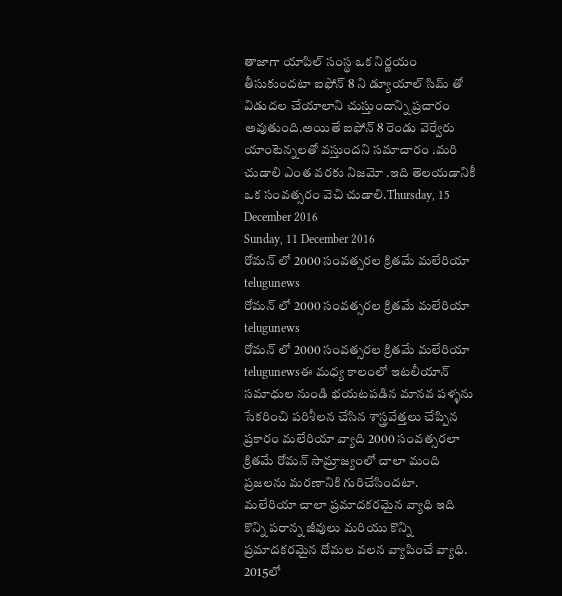తాజాగా యాపిల్ సంస్థ ఒక నిర్ణయం తీసుకుందటా ఐఫోన్ 8 ని డ్యూయాల్ సిమ్ తో విడుదల చేయాలాని చుస్తుందాన్ని ప్రచారం అవుతుంది.అయితే ఐఫోన్ 8 రెండు వెర్వేరు యాంటెన్నలతో వస్తుందని సమాచారం .మరి చుడాలి ఎంత వరకు నిజమో .ఇది తెలయడానికీ ఒక సంవత్సరం వెచి చుడాలి.Thursday, 15 December 2016
Sunday, 11 December 2016
రోమన్ లో 2000 సంవత్సరల క్రితమే మలేరియా telugunews
రోమన్ లో 2000 సంవత్సరల క్రితమే మలేరియా telugunews
రోమన్ లో 2000 సంవత్సరల క్రితమే మలేరియా telugunewsఈ మధ్య కాలంలో ఇటలీయాన్ సమాధుల నుండి భయటపడిన మానవ పళ్ళను సేకరించి పరిశీలన చేసిన శాస్త్రవేత్తలు చేప్పిన ప్రకారం మలేరియా వ్యాది 2000 సంవత్సరలా క్రితమే రోమన్ సామ్రాజ్యంలో చాలా మంది ప్రజలను మరణానికి గురిచేసిందటా.
మలేరియా చాలా ప్రమాదకరమైన వ్యాధి ఇది కొన్ని పరాన్న జీవులు మరియు కొన్ని ప్రమాదకరమైన దోమల వలన వ్యాపించే వ్యాధి. 2015లో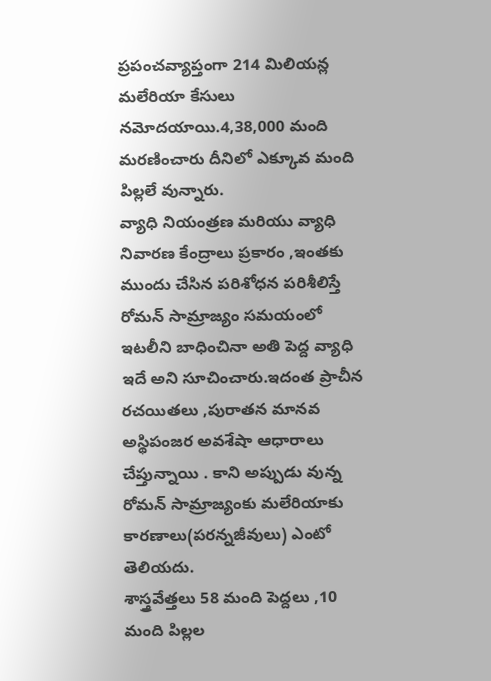ప్రపంచవ్యాప్తంగా 214 మిలియన్ల మలేరియా కేసులు నమోదయాయి.4,38,000 మంది మరణించారు దీనిలో ఎక్కూవ మంది పిల్లలే వున్నారు.
వ్యాధి నియంత్రణ మరియు వ్యాధి నివారణ కేంద్రాలు ప్రకారం ,ఇంతకు ముందు చేసిన పరిశోధన పరిశీలిస్తే రోమన్ సామ్రాజ్యం సమయంలో ఇటలీని బాధించినా అతి పెద్ద వ్యాధి ఇదే అని సూచించారు.ఇదంత ప్రాచీన రచయితలు ,పురాతన మానవ అస్థిపంజర అవశేషా ఆధారాలు చేప్తున్నాయి . కాని అప్పుడు వున్న రోమన్ సామ్రాజ్యంకు మలేరియాకు కారణాలు(పరన్నజీవులు) ఎంటో తెలియదు.
శాస్త్రవేత్తలు 58 మంది పెద్దలు ,10 మంది పిల్లల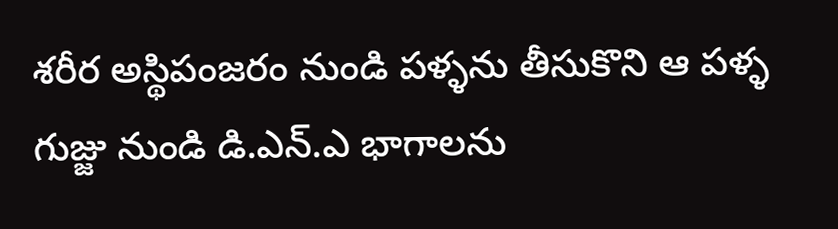శరీర అస్థిపంజరం నుండి పళ్ళను తీసుకొని ఆ పళ్ళ గుజ్జు నుండి డి.ఎన్.ఎ భాగాలను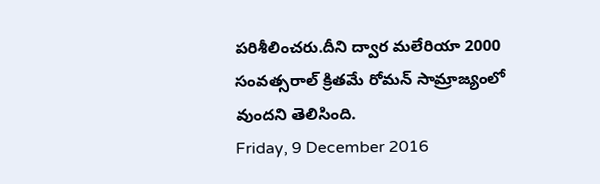పరిశీలించరు.దీని ద్వార మలేరియా 2000 సంవత్సరాల్ క్రితమే రోమన్ సామ్రాజ్యంలో వుందని తెలిసింది.
Friday, 9 December 2016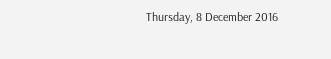Thursday, 8 December 2016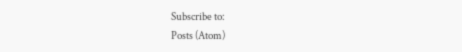Subscribe to:
Posts (Atom)